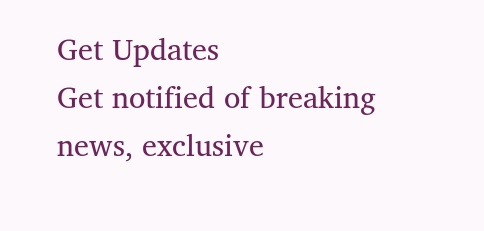Get Updates
Get notified of breaking news, exclusive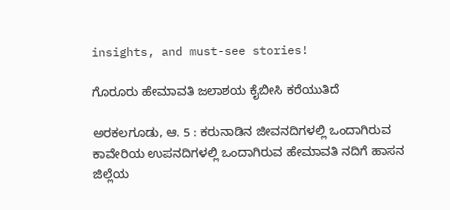insights, and must-see stories!

ಗೊರೂರು ಹೇಮಾವತಿ ಜಲಾಶಯ ಕೈಬೀಸಿ ಕರೆಯುತಿದೆ

ಅರಕಲಗೂಡು, ಆ. 5 : ಕರುನಾಡಿನ ಜೀವನದಿಗಳಲ್ಲಿ ಒಂದಾಗಿರುವ ಕಾವೇರಿಯ ಉಪನದಿಗಳಲ್ಲಿ ಒಂದಾಗಿರುವ ಹೇಮಾವತಿ ನದಿಗೆ ಹಾಸನ ಜಿಲ್ಲೆಯ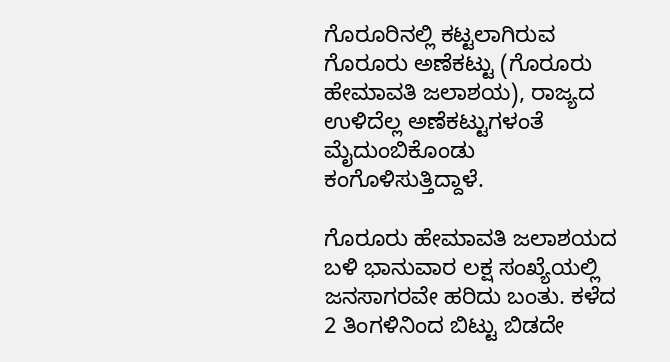ಗೊರೂರಿನಲ್ಲಿ ಕಟ್ಟಲಾಗಿರುವ ಗೊರೂರು ಅಣೆಕಟ್ಟು (ಗೊರೂರು ಹೇಮಾವತಿ ಜಲಾಶಯ), ರಾಜ್ಯದ ಉಳಿದೆಲ್ಲ ಅಣೆಕಟ್ಟುಗಳಂತೆ ಮೈದುಂಬಿಕೊಂಡು ಕಂಗೊಳಿಸುತ್ತಿದ್ದಾಳೆ.

ಗೊರೂರು ಹೇಮಾವತಿ ಜಲಾಶಯದ ಬಳಿ ಭಾನುವಾರ ಲಕ್ಷ ಸಂಖ್ಯೆಯಲ್ಲಿ ಜನಸಾಗರವೇ ಹರಿದು ಬಂತು. ಕಳೆದ 2 ತಿಂಗಳಿನಿಂದ ಬಿಟ್ಟು ಬಿಡದೇ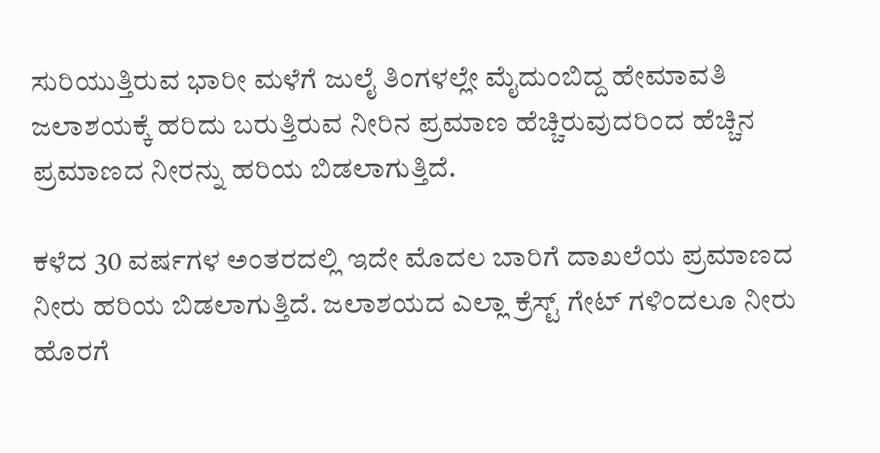ಸುರಿಯುತ್ತಿರುವ ಭಾರೀ ಮಳೆಗೆ ಜುಲೈ ತಿಂಗಳಲ್ಲೇ ಮೈದುಂಬಿದ್ದ ಹೇಮಾವತಿ ಜಲಾಶಯಕ್ಕೆ ಹರಿದು ಬರುತ್ತಿರುವ ನೀರಿನ ಪ್ರಮಾಣ ಹೆಚ್ಚಿರುವುದರಿಂದ ಹೆಚ್ಚಿನ ಪ್ರಮಾಣದ ನೀರನ್ನು ಹರಿಯ ಬಿಡಲಾಗುತ್ತಿದೆ.

ಕಳೆದ 30 ವರ್ಷಗಳ ಅಂತರದಲ್ಲಿ ಇದೇ ಮೊದಲ ಬಾರಿಗೆ ದಾಖಲೆಯ ಪ್ರಮಾಣದ ನೀರು ಹರಿಯ ಬಿಡಲಾಗುತ್ತಿದೆ. ಜಲಾಶಯದ ಎಲ್ಲಾ ಕ್ರೆಸ್ಟ್ ಗೇಟ್ ಗಳಿಂದಲೂ ನೀರು ಹೊರಗೆ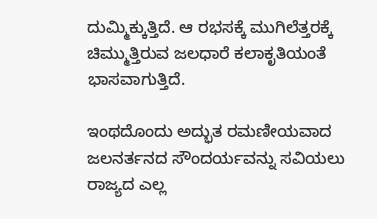ದುಮ್ಮಿಕ್ಕುತ್ತಿದೆ. ಆ ರಭಸಕ್ಕೆ ಮುಗಿಲೆತ್ತರಕ್ಕೆ ಚಿಮ್ಮುತ್ತಿರುವ ಜಲಧಾರೆ ಕಲಾಕೃತಿಯಂತೆ ಭಾಸವಾಗುತ್ತಿದೆ.

ಇಂಥದೊಂದು ಅದ್ಭುತ ರಮಣೀಯವಾದ ಜಲನರ್ತನದ ಸೌಂದರ್ಯವನ್ನು ಸವಿಯಲು ರಾಜ್ಯದ ಎಲ್ಲ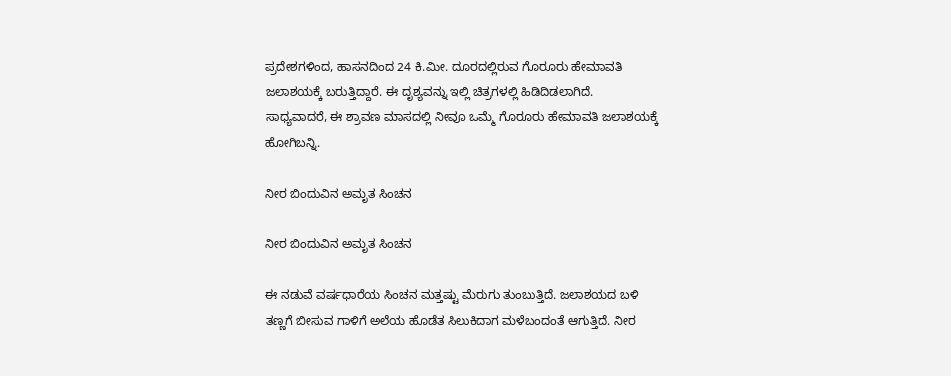ಪ್ರದೇಶಗಳಿಂದ, ಹಾಸನದಿಂದ 24 ಕಿ.ಮೀ. ದೂರದಲ್ಲಿರುವ ಗೊರೂರು ಹೇಮಾವತಿ ಜಲಾಶಯಕ್ಕೆ ಬರುತ್ತಿದ್ದಾರೆ. ಈ ದೃಶ್ಯವನ್ನು ಇಲ್ಲಿ ಚಿತ್ರಗಳಲ್ಲಿ ಹಿಡಿದಿಡಲಾಗಿದೆ. ಸಾಧ್ಯವಾದರೆ, ಈ ಶ್ರಾವಣ ಮಾಸದಲ್ಲಿ ನೀವೂ ಒಮ್ಮೆ ಗೊರೂರು ಹೇಮಾವತಿ ಜಲಾಶಯಕ್ಕೆ ಹೋಗಿಬನ್ನಿ.

ನೀರ ಬಿಂದುವಿನ ಅಮೃತ ಸಿಂಚನ

ನೀರ ಬಿಂದುವಿನ ಅಮೃತ ಸಿಂಚನ

ಈ ನಡುವೆ ವರ್ಷಧಾರೆಯ ಸಿಂಚನ ಮತ್ತಷ್ಟು ಮೆರುಗು ತುಂಬುತ್ತಿದೆ. ಜಲಾಶಯದ ಬಳಿ ತಣ್ಣಗೆ ಬೀಸುವ ಗಾಳಿಗೆ ಅಲೆಯ ಹೊಡೆತ ಸಿಲುಕಿದಾಗ ಮಳೆಬಂದಂತೆ ಆಗುತ್ತಿದೆ. ನೀರ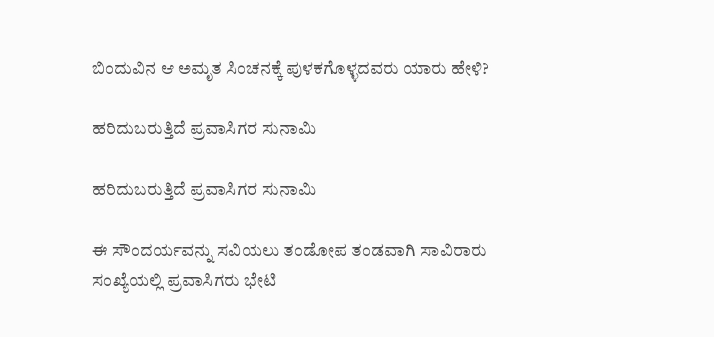ಬಿಂದುವಿನ ಆ ಅಮೃತ ಸಿಂಚನಕ್ಕೆ ಪುಳಕಗೊಳ್ಳದವರು ಯಾರು ಹೇಳಿ?

ಹರಿದುಬರುತ್ತಿದೆ ಪ್ರವಾಸಿಗರ ಸುನಾಮಿ

ಹರಿದುಬರುತ್ತಿದೆ ಪ್ರವಾಸಿಗರ ಸುನಾಮಿ

ಈ ಸೌಂದರ್ಯವನ್ನು ಸವಿಯಲು ತಂಡೋಪ ತಂಡವಾಗಿ ಸಾವಿರಾರು ಸಂಖ್ಯೆಯಲ್ಲಿ ಪ್ರವಾಸಿಗರು ಭೇಟಿ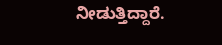ನೀಡುತ್ತಿದ್ದಾರೆ.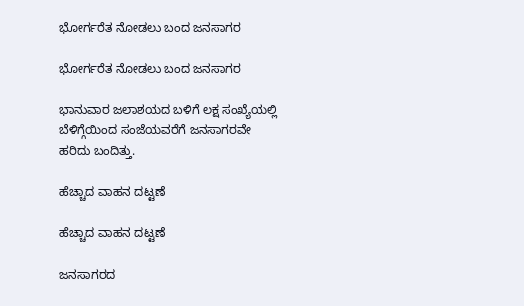ಭೋರ್ಗರೆತ ನೋಡಲು ಬಂದ ಜನಸಾಗರ

ಭೋರ್ಗರೆತ ನೋಡಲು ಬಂದ ಜನಸಾಗರ

ಭಾನುವಾರ ಜಲಾಶಯದ ಬಳಿಗೆ ಲಕ್ಷ ಸಂಖ್ಯೆಯಲ್ಲಿ ಬೆಳಿಗ್ಗೆಯಿಂದ ಸಂಜೆಯವರೆಗೆ ಜನಸಾಗರವೇ ಹರಿದು ಬಂದಿತ್ತು.

ಹೆಚ್ಚಾದ ವಾಹನ ದಟ್ಟಣೆ

ಹೆಚ್ಚಾದ ವಾಹನ ದಟ್ಟಣೆ

ಜನಸಾಗರದ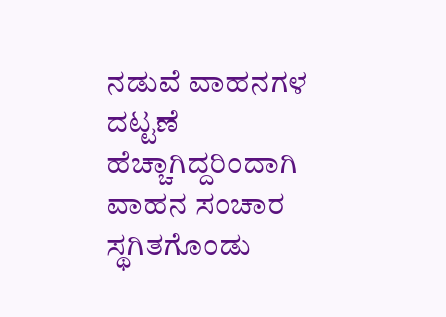ನಡುವೆ ವಾಹನಗಳ ದಟ್ಟಣೆ ಹೆಚ್ಚಾಗಿದ್ದರಿಂದಾಗಿ ವಾಹನ ಸಂಚಾರ ಸ್ಥಗಿತಗೊಂಡು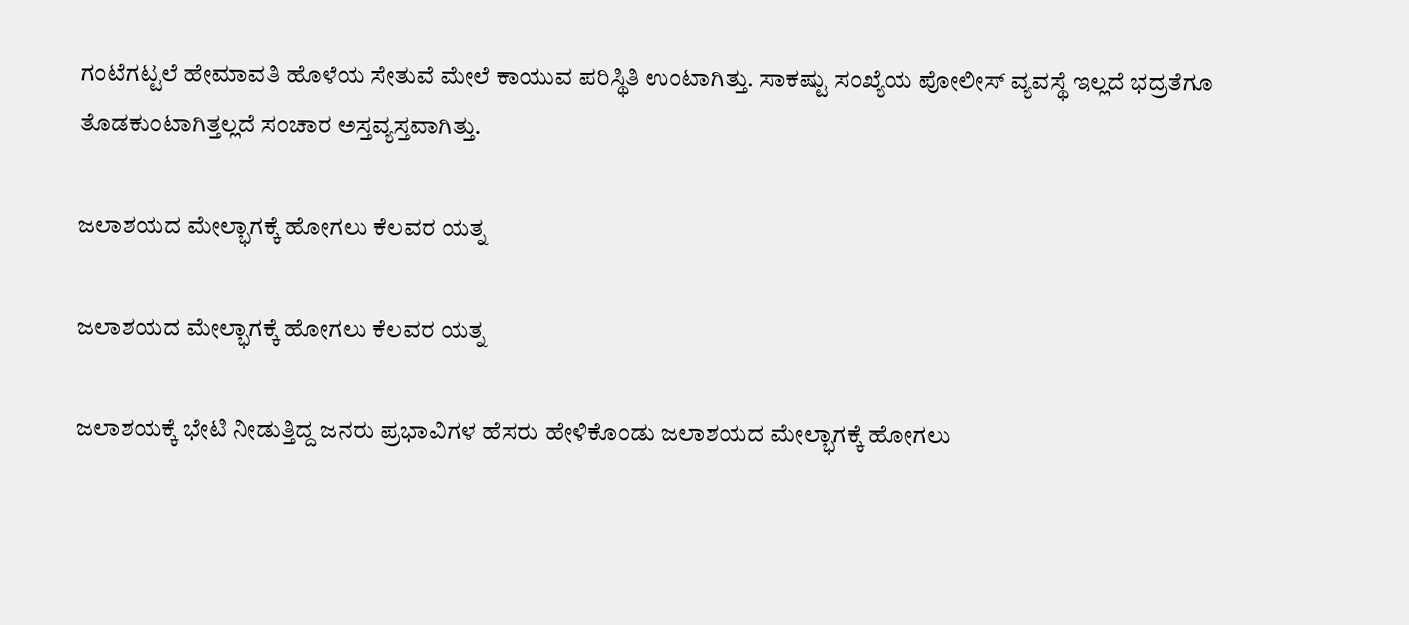ಗಂಟೆಗಟ್ಟಲೆ ಹೇಮಾವತಿ ಹೊಳೆಯ ಸೇತುವೆ ಮೇಲೆ ಕಾಯುವ ಪರಿಸ್ಥಿತಿ ಉಂಟಾಗಿತ್ತು. ಸಾಕಷ್ಟು ಸಂಖ್ಯೆಯ ಪೋಲೀಸ್ ವ್ಯವಸ್ಥೆ ಇಲ್ಲದೆ ಭದ್ರತೆಗೂ ತೊಡಕುಂಟಾಗಿತ್ತಲ್ಲದೆ ಸಂಚಾರ ಅಸ್ತವ್ಯಸ್ತವಾಗಿತ್ತು.

ಜಲಾಶಯದ ಮೇಲ್ಭಾಗಕ್ಕೆ ಹೋಗಲು ಕೆಲವರ ಯತ್ನ

ಜಲಾಶಯದ ಮೇಲ್ಭಾಗಕ್ಕೆ ಹೋಗಲು ಕೆಲವರ ಯತ್ನ

ಜಲಾಶಯಕ್ಕೆ ಭೇಟಿ ನೀಡುತ್ತಿದ್ದ ಜನರು ಪ್ರಭಾವಿಗಳ ಹೆಸರು ಹೇಳಿಕೊಂಡು ಜಲಾಶಯದ ಮೇಲ್ಭಾಗಕ್ಕೆ ಹೋಗಲು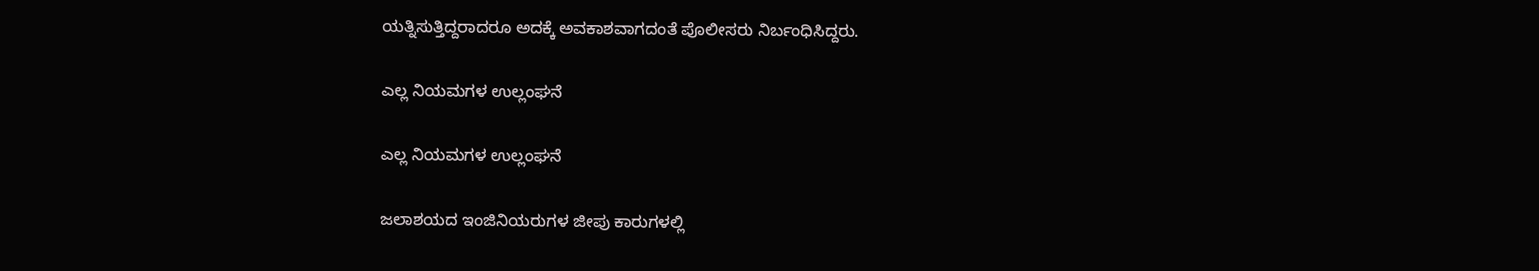ಯತ್ನಿಸುತ್ತಿದ್ದರಾದರೂ ಅದಕ್ಕೆ ಅವಕಾಶವಾಗದಂತೆ ಪೊಲೀಸರು ನಿರ್ಬಂಧಿಸಿದ್ದರು.

ಎಲ್ಲ ನಿಯಮಗಳ ಉಲ್ಲಂಘನೆ

ಎಲ್ಲ ನಿಯಮಗಳ ಉಲ್ಲಂಘನೆ

ಜಲಾಶಯದ ಇಂಜಿನಿಯರುಗಳ ಜೀಪು ಕಾರುಗಳಲ್ಲಿ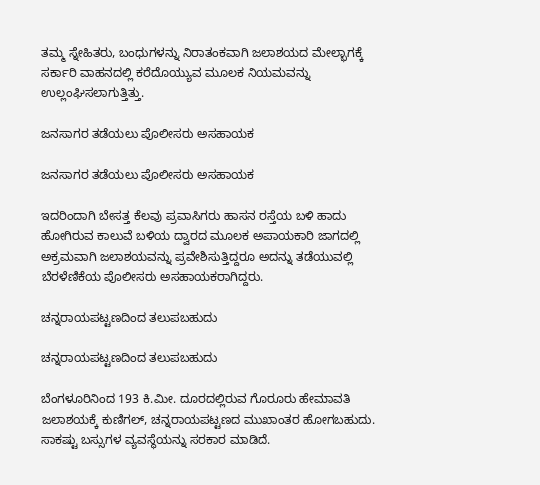ತಮ್ಮ ಸ್ನೇಹಿತರು, ಬಂಧುಗಳನ್ನು ನಿರಾತಂಕವಾಗಿ ಜಲಾಶಯದ ಮೇಲ್ಭಾಗಕ್ಕೆ ಸರ್ಕಾರಿ ವಾಹನದಲ್ಲಿ ಕರೆದೊಯ್ಯುವ ಮೂಲಕ ನಿಯಮವನ್ನು ಉಲ್ಲಂಘಿಸಲಾಗುತ್ತಿತ್ತು.

ಜನಸಾಗರ ತಡೆಯಲು ಪೊಲೀಸರು ಅಸಹಾಯಕ

ಜನಸಾಗರ ತಡೆಯಲು ಪೊಲೀಸರು ಅಸಹಾಯಕ

ಇದರಿಂದಾಗಿ ಬೇಸತ್ತ ಕೆಲವು ಪ್ರವಾಸಿಗರು ಹಾಸನ ರಸ್ತೆಯ ಬಳಿ ಹಾದು ಹೋಗಿರುವ ಕಾಲುವೆ ಬಳಿಯ ದ್ವಾರದ ಮೂಲಕ ಅಪಾಯಕಾರಿ ಜಾಗದಲ್ಲಿ ಅಕ್ರಮವಾಗಿ ಜಲಾಶಯವನ್ನು ಪ್ರವೇಶಿಸುತ್ತಿದ್ದರೂ ಅದನ್ನು ತಡೆಯುವಲ್ಲಿ ಬೆರಳೆಣಿಕೆಯ ಪೊಲೀಸರು ಅಸಹಾಯಕರಾಗಿದ್ದರು.

ಚನ್ನರಾಯಪಟ್ಟಣದಿಂದ ತಲುಪಬಹುದು

ಚನ್ನರಾಯಪಟ್ಟಣದಿಂದ ತಲುಪಬಹುದು

ಬೆಂಗಳೂರಿನಿಂದ 193 ಕಿ.ಮೀ. ದೂರದಲ್ಲಿರುವ ಗೊರೂರು ಹೇಮಾವತಿ ಜಲಾಶಯಕ್ಕೆ ಕುಣಿಗಲ್, ಚನ್ನರಾಯಪಟ್ಟಣದ ಮುಖಾಂತರ ಹೋಗಬಹುದು. ಸಾಕಷ್ಟು ಬಸ್ಸುಗಳ ವ್ಯವಸ್ಥೆಯನ್ನು ಸರಕಾರ ಮಾಡಿದೆ.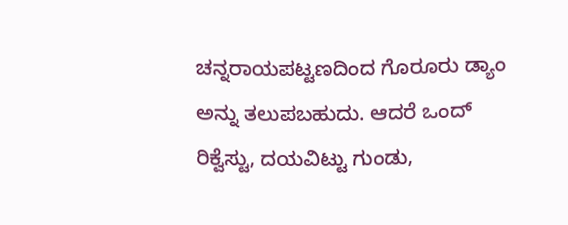ಚನ್ನರಾಯಪಟ್ಟಣದಿಂದ ಗೊರೂರು ಡ್ಯಾಂ ಅನ್ನು ತಲುಪಬಹುದು. ಆದರೆ ಒಂದ್ ರಿಕ್ವೆಸ್ಟು, ದಯವಿಟ್ಟು ಗುಂಡು,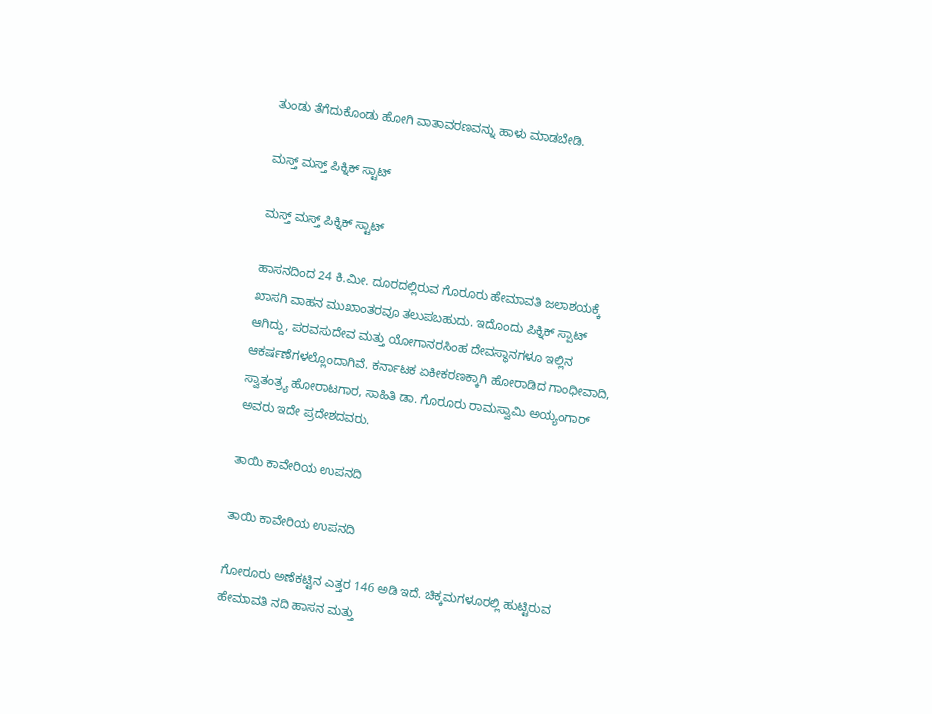ತುಂಡು ತೆಗೆದುಕೊಂಡು ಹೋಗಿ ವಾತಾವರಣವನ್ನು ಹಾಳು ಮಾಡಬೇಡಿ.

ಮಸ್ತ್ ಮಸ್ತ್ ಪಿಕ್ನಿಕ್ ಸ್ಟಾಟ್

ಮಸ್ತ್ ಮಸ್ತ್ ಪಿಕ್ನಿಕ್ ಸ್ಟಾಟ್

ಹಾಸನದಿಂದ 24 ಕಿ.ಮೀ. ದೂರದಲ್ಲಿರುವ ಗೊರೂರು ಹೇಮಾವತಿ ಜಲಾಶಯಕ್ಕೆ ಖಾಸಗಿ ವಾಹನ ಮುಖಾಂತರವೂ ತಲುಪಬಹುದು. ಇದೊಂದು ಪಿಕ್ನಿಕ್ ಸ್ಪಾಟ್ ಆಗಿದ್ದು, ಪರವಸುದೇವ ಮತ್ತು ಯೋಗಾನರಸಿಂಹ ದೇವಸ್ಥಾನಗಳೂ ಇಲ್ಲಿನ ಆಕರ್ಷಣೆಗಳಲ್ಲೊಂದಾಗಿವೆ. ಕರ್ನಾಟಕ ಏಕೀಕರಣಕ್ಕಾಗಿ ಹೋರಾಡಿದ ಗಾಂಧೀವಾದಿ, ಸ್ವಾತಂತ್ರ್ಯ ಹೋರಾಟಗಾರ, ಸಾಹಿತಿ ಡಾ. ಗೊರೂರು ರಾಮಸ್ವಾಮಿ ಅಯ್ಯಂಗಾರ್ ಅವರು ಇದೇ ಪ್ರದೇಶದವರು.

ತಾಯಿ ಕಾವೇರಿಯ ಉಪನದಿ

ತಾಯಿ ಕಾವೇರಿಯ ಉಪನದಿ

ಗೋರೂರು ಅಣೆಕಟ್ಟಿನ ಎತ್ತರ 146 ಅಡಿ ಇದೆ. ಚಿಕ್ಕಮಗಳೂರಲ್ಲಿ ಹುಟ್ಟಿರುವ ಹೇಮಾವತಿ ನದಿ ಹಾಸನ ಮತ್ತು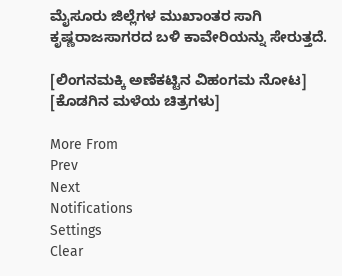ಮೈಸೂರು ಜಿಲ್ಲೆಗಳ ಮುಖಾಂತರ ಸಾಗಿ ಕೃಷ್ಣರಾಜಸಾಗರದ ಬಳಿ ಕಾವೇರಿಯನ್ನು ಸೇರುತ್ತದೆ.

[ಲಿಂಗನಮಕ್ಕಿ ಅಣೆಕಟ್ಟಿನ ವಿಹಂಗಮ ನೋಟ] [ಕೊಡಗಿನ ಮಳೆಯ ಚಿತ್ರಗಳು]

More From
Prev
Next
Notifications
Settings
Clear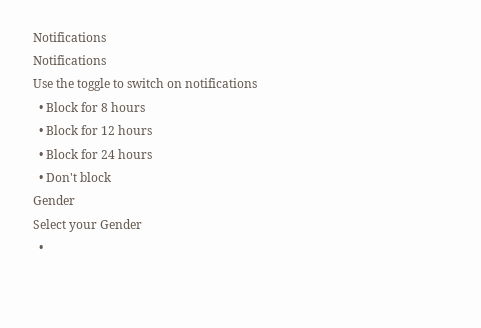Notifications
Notifications
Use the toggle to switch on notifications
  • Block for 8 hours
  • Block for 12 hours
  • Block for 24 hours
  • Don't block
Gender
Select your Gender
  •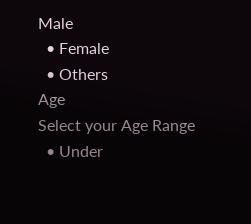Male
  • Female
  • Others
Age
Select your Age Range
  • Under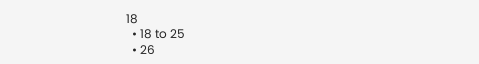18
  • 18 to 25
  • 26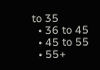to 35
  • 36 to 45
  • 45 to 55
  • 55+